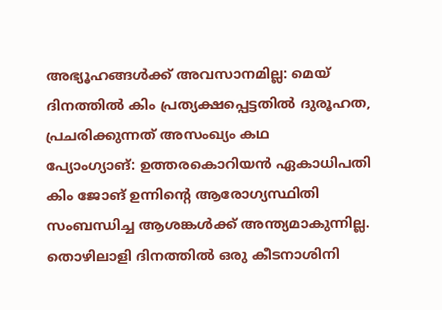അഭ്യൂഹങ്ങൾക്ക് അവസാനമില്ല: മെയ് ദിനത്തിൽ കിം പ്രത്യക്ഷപ്പെട്ടതിൽ ദുരൂഹത, പ്രചരിക്കുന്നത് അസംഖ്യം കഥ
പ്യോംഗ്യാങ്: ഉത്തരകൊറിയൻ ഏകാധിപതി കിം ജോങ് ഉന്നിന്റെ ആരോഗ്യസ്ഥിതി സംബന്ധിച്ച ആശങ്കൾക്ക് അന്ത്യമാകുന്നില്ല. തൊഴിലാളി ദിനത്തിൽ ഒരു കീടനാശിനി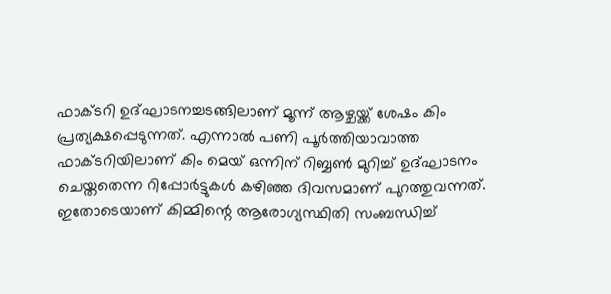ഫാക്ടറി ഉദ്ഘാടനച്ചടങ്ങിലാണ് മൂന്ന് ആഴ്ചയ്ക്ക് ശേഷം കിം പ്രത്യക്ഷപ്പെടുന്നത്. എന്നാൽ പണി പൂർത്തിയാവാത്ത ഫാക്ടറിയിലാണ് കിം മെയ് ഒന്നിന് റിബ്ബൺ മുറിച്ച് ഉദ്ഘാടനം ചെയ്തതെന്ന റിപ്പോർട്ടുകൾ കഴിഞ്ഞ ദിവസമാണ് പുറത്തുവന്നത്. ഇതോടെയാണ് കിമ്മിന്റെ ആരോഗ്യസ്ഥിതി സംബന്ധിച്ച്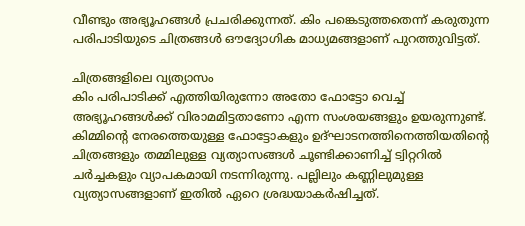വീണ്ടും അഭ്യൂഹങ്ങൾ പ്രചരിക്കുന്നത്. കിം പങ്കെടുത്തതെന്ന് കരുതുന്ന പരിപാടിയുടെ ചിത്രങ്ങൾ ഔദ്യോഗിക മാധ്യമങ്ങളാണ് പുറത്തുവിട്ടത്.

ചിത്രങ്ങളിലെ വ്യത്യാസം
കിം പരിപാടിക്ക് എത്തിയിരുന്നോ അതോ ഫോട്ടോ വെച്ച് അഭ്യൂഹങ്ങൾക്ക് വിരാമമിട്ടതാണോ എന്ന സംശയങ്ങളും ഉയരുന്നുണ്ട്. കിമ്മിന്റെ നേരത്തെയുള്ള ഫോട്ടോകളും ഉദ്ഘാടനത്തിനെത്തിയതിന്റെ ചിത്രങ്ങളും തമ്മിലുള്ള വ്യത്യാസങ്ങൾ ചൂണ്ടിക്കാണിച്ച് ട്വിറ്ററിൽ ചർച്ചകളും വ്യാപകമായി നടന്നിരുന്നു. പല്ലിലും കണ്ണിലുമുള്ള വ്യത്യാസങ്ങളാണ് ഇതിൽ ഏറെ ശ്രദ്ധയാകർഷിച്ചത്.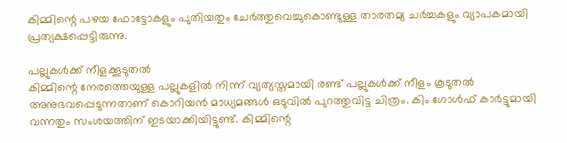കിമ്മിന്റെ പഴയ ഫോട്ടോകളും പുതിയതും ചേർത്തുവെച്ചുകൊണ്ടുള്ള താരതമ്യ ചർച്ചകളും വ്യാപകമായി പ്രത്യക്ഷപ്പെട്ടിരുന്നു.

പല്ലുകൾക്ക് നീളക്കൂടുതൽ
കിമ്മിന്റെ നേരത്തെയുള്ള പല്ലുകളിൽ നിന്ന് വ്യത്യസ്തമായി രണ്ട് പല്ലുകൾക്ക് നീളം കൂടുതൽ അനുഭവപ്പെടുന്നതാണ് കൊറിയൻ മാധ്യമങ്ങൾ ഒടുവിൽ പുറത്തുവിട്ട ചിത്രം. കിം ഗോൾഫ് കാർട്ടുമായി വന്നതും സംശയത്തിന് ഇടയാക്കിയിട്ടുണ്ട്. കിമ്മിന്റെ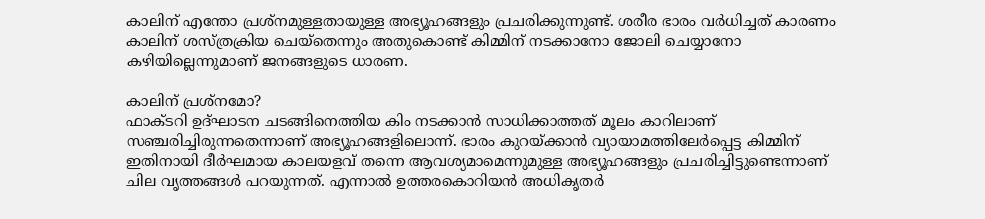കാലിന് എന്തോ പ്രശ്നമുള്ളതായുള്ള അഭ്യൂഹങ്ങളും പ്രചരിക്കുന്നുണ്ട്. ശരീര ഭാരം വർധിച്ചത് കാരണം കാലിന് ശസ്ത്രക്രിയ ചെയ്തെന്നും അതുകൊണ്ട് കിമ്മിന് നടക്കാനോ ജോലി ചെയ്യാനോ കഴിയില്ലെന്നുമാണ് ജനങ്ങളുടെ ധാരണ.

കാലിന് പ്രശ്നമോ?
ഫാക്ടറി ഉദ്ഘാടന ചടങ്ങിനെത്തിയ കിം നടക്കാൻ സാധിക്കാത്തത് മൂലം കാറിലാണ് സഞ്ചരിച്ചിരുന്നതെന്നാണ് അഭ്യൂഹങ്ങളിലൊന്ന്. ഭാരം കുറയ്ക്കാൻ വ്യായാമത്തിലേർപ്പെട്ട കിമ്മിന് ഇതിനായി ദീർഘമായ കാലയളവ് തന്നെ ആവശ്യമാമെന്നുമുള്ള അഭ്യൂഹങ്ങളും പ്രചരിച്ചിട്ടുണ്ടെന്നാണ് ചില വൃത്തങ്ങൾ പറയുന്നത്. എന്നാൽ ഉത്തരകൊറിയൻ അധികൃതർ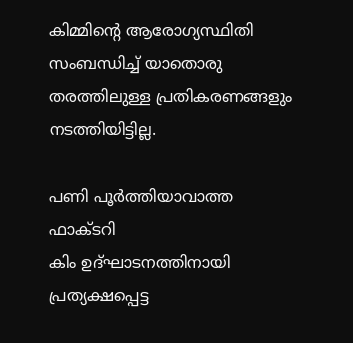കിമ്മിന്റെ ആരോഗ്യസ്ഥിതി സംബന്ധിച്ച് യാതൊരു തരത്തിലുള്ള പ്രതികരണങ്ങളും നടത്തിയിട്ടില്ല.

പണി പൂർത്തിയാവാത്ത ഫാക്ടറി
കിം ഉദ്ഘാടനത്തിനായി പ്രത്യക്ഷപ്പെട്ട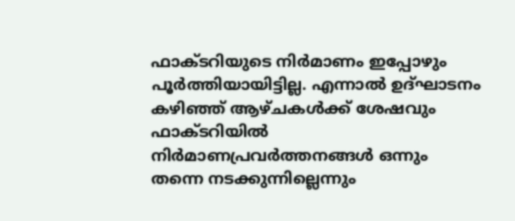ഫാക്ടറിയുടെ നിർമാണം ഇപ്പോഴും പൂർത്തിയായിട്ടില്ല. എന്നാൽ ഉദ്ഘാടനം കഴിഞ്ഞ് ആഴ്ചകൾക്ക് ശേഷവും ഫാക്ടറിയിൽ നിർമാണപ്രവർത്തനങ്ങൾ ഒന്നും തന്നെ നടക്കുന്നില്ലെന്നും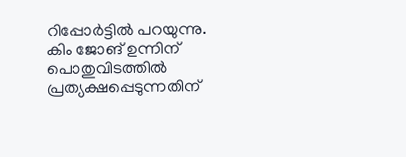റിപ്പോർട്ടിൽ പറയുന്നു. കിം ജോങ് ഉന്നിന് പൊതുവിടത്തിൽ പ്രത്യക്ഷപ്പെടുന്നതിന്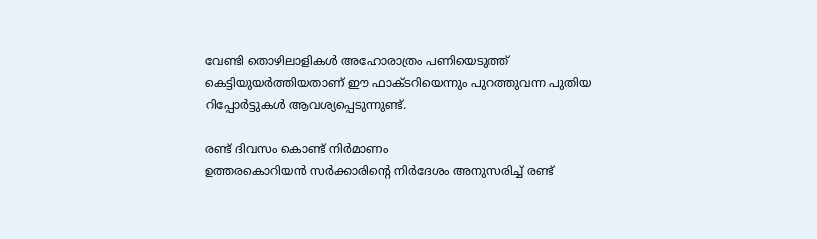വേണ്ടി തൊഴിലാളികൾ അഹോരാത്രം പണിയെടുത്ത് കെട്ടിയുയർത്തിയതാണ് ഈ ഫാക്ടറിയെന്നും പുറത്തുവന്ന പുതിയ റിപ്പോർട്ടുകൾ ആവശ്യപ്പെടുന്നുണ്ട്.

രണ്ട് ദിവസം കൊണ്ട് നിർമാണം
ഉത്തരകൊറിയൻ സർക്കാരിന്റെ നിർദേശം അനുസരിച്ച് രണ്ട്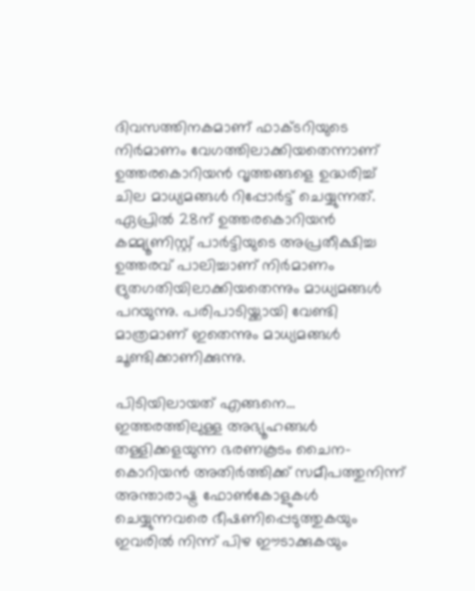ദിവസത്തിനകമാണ് ഫാക്ടറിയുടെ നിർമാണം വേഗത്തിലാക്കിയതെന്നാണ് ഉത്തരകൊറിയൻ വൃത്തങ്ങളെ ഉദ്ധരിച്ച് ചില മാധ്യമങ്ങൾ റിപ്പോർട്ട് ചെയ്യുന്നത്. ഏപ്രിൽ 28ന് ഉത്തരകൊറിയൻ കമ്മ്യൂണിസ്റ്റ് പാർട്ടിയുടെ അപ്രതീക്ഷിച്ച ഉത്തരവ് പാലിച്ചാണ് നിർമാണം ദ്രുതഗതിയിലാക്കിയതെന്നും മാധ്യമങ്ങൾ പറയുന്നു. പരിപാടിയ്ക്കായി വേണ്ടി മാത്രമാണ് ഇതെന്നും മാധ്യമങ്ങൾ ചൂണ്ടിക്കാണിക്കുന്നു.

പിടിയിലായത് എങ്ങനെ...
ഇത്തരത്തിലുള്ള അഭ്യൂഹങ്ങൾ തള്ളിക്കളയുന്ന ഭരണകൂടം ചൈന-കൊറിയൻ അതിർത്തിക്ക് സമീപത്തുനിന്ന് അന്താരാഷ്ട്ര ഫോൺകോളുകൾ ചെയ്യുന്നവരെ ഭീഷണിപ്പെടുത്തുകയും ഇവരിൽ നിന്ന് പിഴ ഈടാക്കുകയും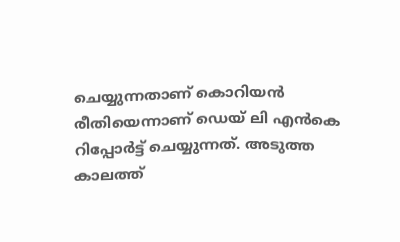ചെയ്യുന്നതാണ് കൊറിയൻ രീതിയെന്നാണ് ഡെയ് ലി എൻകെ റിപ്പോർട്ട് ചെയ്യുന്നത്. അടുത്ത കാലത്ത്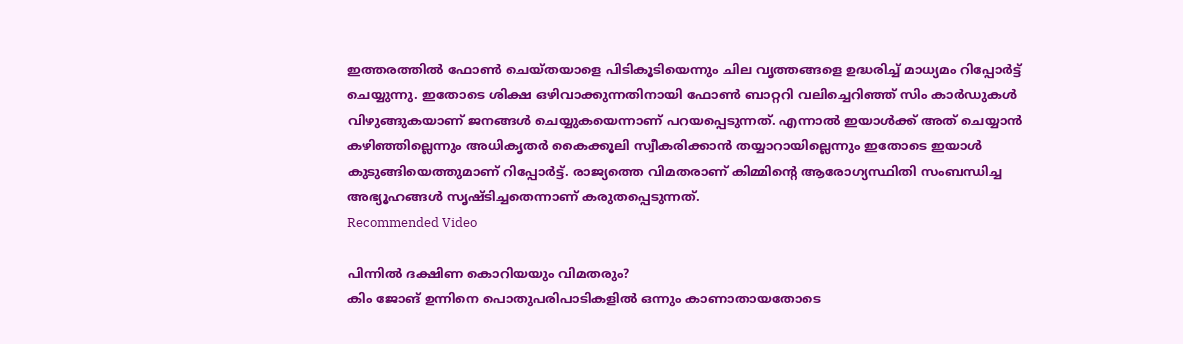ഇത്തരത്തിൽ ഫോൺ ചെയ്തയാളെ പിടികൂടിയെന്നും ചില വൃത്തങ്ങളെ ഉദ്ധരിച്ച് മാധ്യമം റിപ്പോർട്ട് ചെയ്യുന്നു. ഇതോടെ ശിക്ഷ ഒഴിവാക്കുന്നതിനായി ഫോൺ ബാറ്ററി വലിച്ചെറിഞ്ഞ് സിം കാർഡുകൾ വിഴുങ്ങുകയാണ് ജനങ്ങൾ ചെയ്യുകയെന്നാണ് പറയപ്പെടുന്നത്. എന്നാൽ ഇയാൾക്ക് അത് ചെയ്യാൻ കഴിഞ്ഞില്ലെന്നും അധികൃതർ കൈക്കൂലി സ്വീകരിക്കാൻ തയ്യാറായില്ലെന്നും ഇതോടെ ഇയാൾ കുടുങ്ങിയെത്തുമാണ് റിപ്പോർട്ട്. രാജ്യത്തെ വിമതരാണ് കിമ്മിന്റെ ആരോഗ്യസ്ഥിതി സംബന്ധിച്ച അഭ്യൂഹങ്ങൾ സൃഷ്ടിച്ചതെന്നാണ് കരുതപ്പെടുന്നത്.
Recommended Video

പിന്നിൽ ദക്ഷിണ കൊറിയയും വിമതരും?
കിം ജോങ് ഉന്നിനെ പൊതുപരിപാടികളിൽ ഒന്നും കാണാതായതോടെ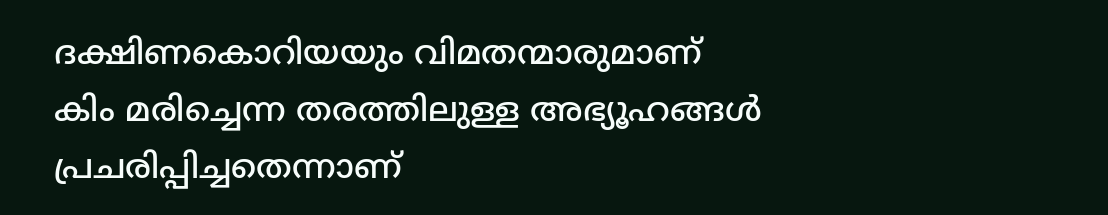ദക്ഷിണകൊറിയയും വിമതന്മാരുമാണ് കിം മരിച്ചെന്ന തരത്തിലുള്ള അഭ്യൂഹങ്ങൾ പ്രചരിപ്പിച്ചതെന്നാണ്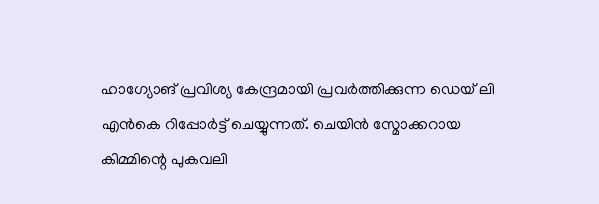ഹാഗ്യോങ് പ്രവിശ്യ കേന്ദ്രമായി പ്രവർത്തിക്കുന്ന ഡെയ് ലി എൻകെ റിപ്പോർട്ട് ചെയ്യുന്നത്. ചെയിൻ സ്മോക്കറായ കിമ്മിന്റെ പുകവലി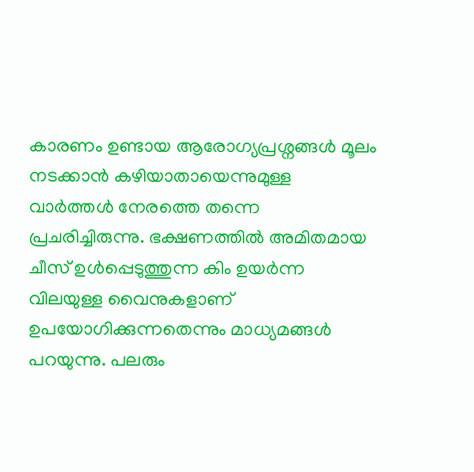കാരണം ഉണ്ടായ ആരോഗ്യപ്രശ്നങ്ങൾ മൂലം നടക്കാൻ കഴിയാതായെന്നുമുള്ള വാർത്തൾ നേരത്തെ തന്നെ പ്രചരിച്ചിരുന്നു. ഭക്ഷണത്തിൽ അമിതമായ ചീസ് ഉൾപ്പെടുത്തുന്ന കിം ഉയർന്ന വിലയുള്ള വൈനുകളാണ് ഉപയോഗിക്കുന്നതെന്നും മാധ്യമങ്ങൾ പറയുന്നു. പലരും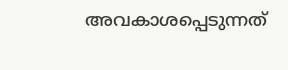അവകാശപ്പെടുന്നത്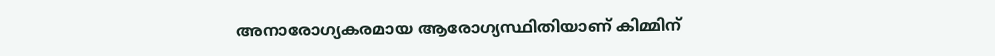അനാരോഗ്യകരമായ ആരോഗ്യസ്ഥിതിയാണ് കിമ്മിന്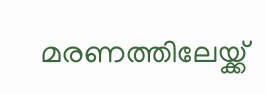മരണത്തിലേയ്ക്ക്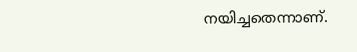നയിച്ചതെന്നാണ്.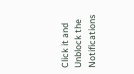Click it and Unblock the Notifications